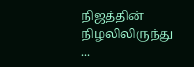நிஜத்தின் நிழலிலிருந்து ...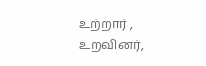உற்றார் , உறவினர்,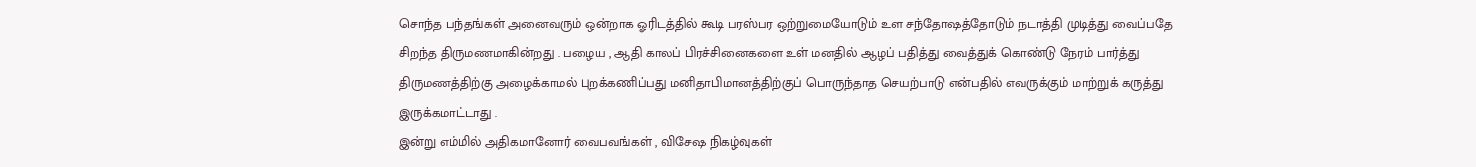சொந்த பந்தங்கள் அனைவரும் ஒன்றாக ஓரிடத்தில் கூடி பரஸ்பர ஒற்றுமையோடும் உள சந்தோஷத்தோடும் நடாத்தி முடித்து வைப்பதே சிறந்த திருமணமாகின்றது . பழைய , ஆதி காலப் பிரச்சினைகளை உள் மனதில் ஆழப் பதித்து வைத்துக் கொண்டு நேரம் பார்த்து திருமணத்திற்கு அழைக்காமல் புறக்கணிப்பது மனிதாபிமானத்திற்குப் பொருந்தாத செயற்பாடு என்பதில் எவருக்கும் மாற்றுக் கருத்து இருக்கமாட்டாது .
இன்று எம்மில் அதிகமானோர் வைபவங்கள் , விசேஷ நிகழ்வுகள்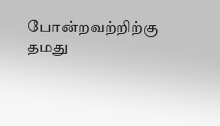போன்றவற்றிற்கு தமது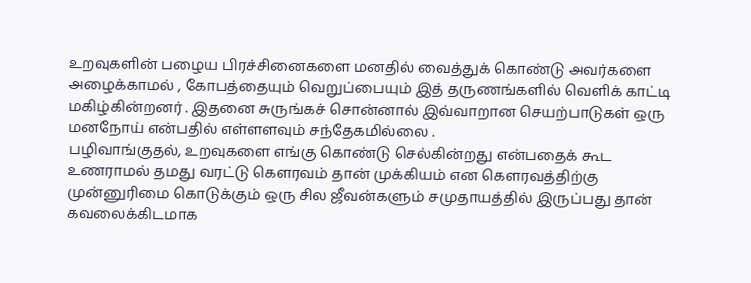உறவுகளின் பழைய பிரச்சினைகளை மனதில் வைத்துக் கொண்டு அவர்களை அழைக்காமல் , கோபத்தையும் வெறுப்பையும் இத் தருணங்களில் வெளிக் காட்டி மகிழ்கின்றனர் . இதனை சுருங்கச் சொன்னால் இவ்வாறான செயற்பாடுகள் ஒரு மனநோய் என்பதில் எள்ளளவும் சந்தேகமில்லை .
பழிவாங்குதல், உறவுகளை எங்கு கொண்டு செல்கின்றது என்பதைக் கூட உணராமல் தமது வரட்டு கௌரவம் தான் முக்கியம் என கௌரவத்திற்கு முன்னுரிமை கொடுக்கும் ஒரு சில ஜீவன்களும் சமுதாயத்தில் இருப்பது தான் கவலைக்கிடமாக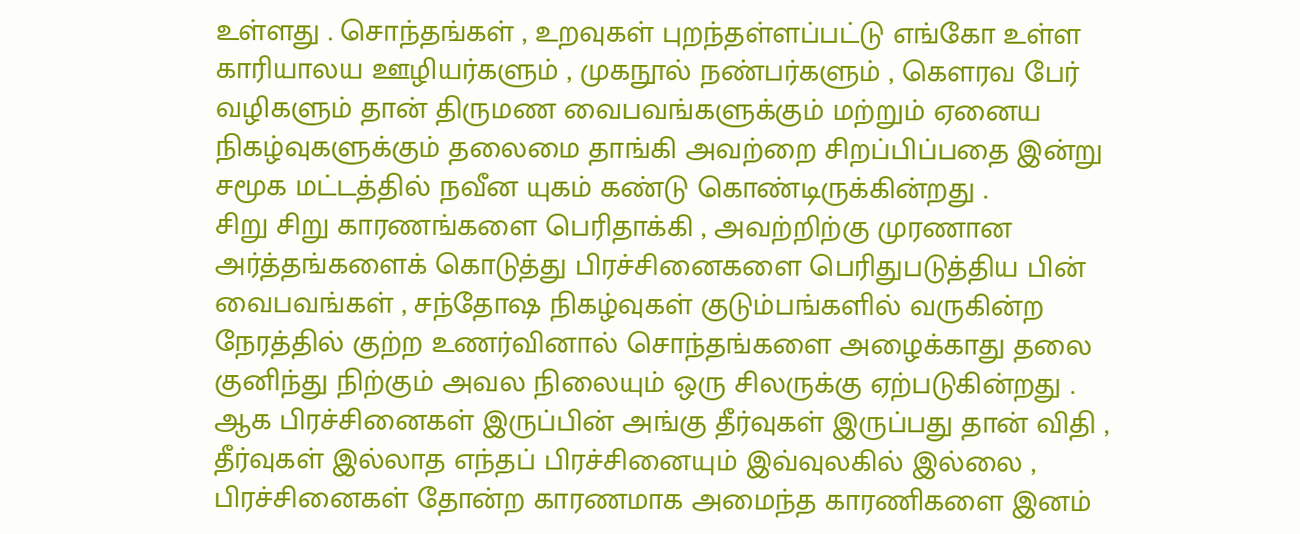உள்ளது . சொந்தங்கள் , உறவுகள் புறந்தள்ளப்பட்டு எங்கோ உள்ள காரியாலய ஊழியர்களும் , முகநூல் நண்பர்களும் , கௌரவ பேர் வழிகளும் தான் திருமண வைபவங்களுக்கும் மற்றும் ஏனைய நிகழ்வுகளுக்கும் தலைமை தாங்கி அவற்றை சிறப்பிப்பதை இன்று சமூக மட்டத்தில் நவீன யுகம் கண்டு கொண்டிருக்கின்றது .
சிறு சிறு காரணங்களை பெரிதாக்கி , அவற்றிற்கு முரணான அர்த்தங்களைக் கொடுத்து பிரச்சினைகளை பெரிதுபடுத்திய பின் வைபவங்கள் , சந்தோஷ நிகழ்வுகள் குடும்பங்களில் வருகின்ற நேரத்தில் குற்ற உணர்வினால் சொந்தங்களை அழைக்காது தலை குனிந்து நிற்கும் அவல நிலையும் ஒரு சிலருக்கு ஏற்படுகின்றது .
ஆக பிரச்சினைகள் இருப்பின் அங்கு தீர்வுகள் இருப்பது தான் விதி , தீர்வுகள் இல்லாத எந்தப் பிரச்சினையும் இவ்வுலகில் இல்லை , பிரச்சினைகள் தோன்ற காரணமாக அமைந்த காரணிகளை இனம்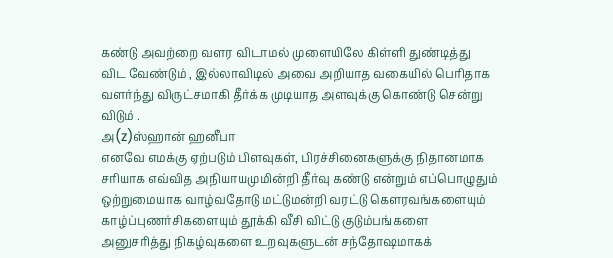கண்டு அவற்றை வளர விடாமல் முளையிலே கிள்ளி துண்டித்து விட வேண்டும் , இல்லாவிடில் அவை அறியாத வகையில் பெரிதாக வளர்ந்து விருட்சமாகி தீர்க்க முடியாத அளவுக்கு கொண்டு சென்று விடும் .
அ(z)ஸ்ஹான் ஹனீபா
எனவே எமக்கு ஏற்படும் பிளவுகள், பிரச்சினைகளுக்கு நிதானமாக சரியாக எவ்வித அநியாயமுமின்றி தீர்வு கண்டு என்றும் எப்பொழுதும் ஒற்றுமையாக வாழ்வதோடு மட்டுமன்றி வரட்டு கௌரவங்களையும் காழ்ப்புணர்சிகளையும் தூக்கி வீசி விட்டு குடும்பங்களை அனுசரித்து நிகழ்வுகளை உறவுகளுடன் சந்தோஷமாகக்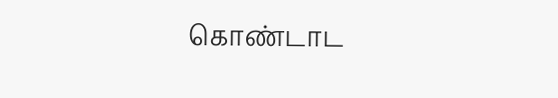கொண்டாட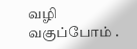வழி வகுப்போம் .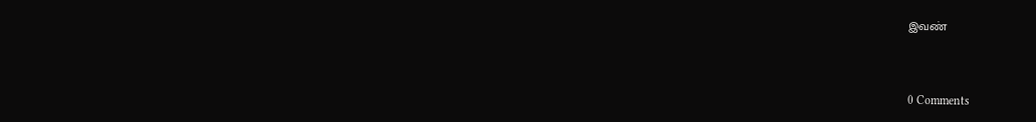இவண்


0 Comments